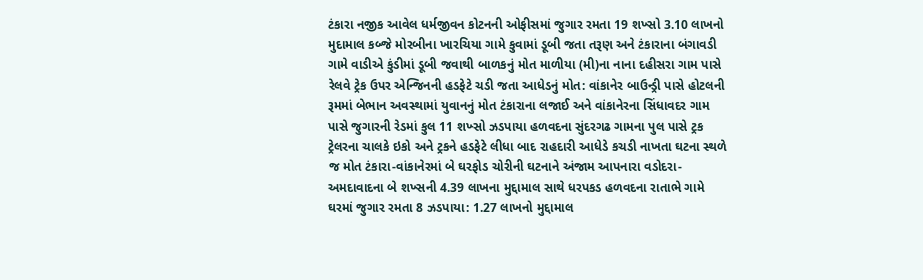ટંકારા નજીક આવેલ ધર્મજીવન કોટનની ઓફીસમાં જુગાર રમતા 19 શખ્સો 3.10 લાખનો મુદામાલ કબ્જે મોરબીના ખારચિયા ગામે કુવામાં ડૂબી જતા તરૂણ અને ટંકારાના બંગાવડી ગામે વાડીએ કુંડીમાં ડૂબી જવાથી બાળકનું મોત માળીયા (મી)ના નાના દહીસરા ગામ પાસે રેલવે ટ્રેક ઉપર એન્જિનની હડફેટે ચડી જતા આધેડનું મોત: વાંકાનેર બાઉન્ડ્રી પાસે હોટલની રૂમમાં બેભાન અવસ્થામાં યુવાનનું મોત ટંકારાના લજાઈ અને વાંકાનેરના સિંધાવદર ગામ પાસે જુગારની રેડમાં કુલ 11 શખ્સો ઝડપાયા હળવદના સુંદરગઢ ગામના પુલ પાસે ટ્રક ટ્રેલરના ચાલકે ઇકો અને ટ્રકને હડફેટે લીધા બાદ રાહદારી આધેડે કચડી નાખતા ઘટના સ્થળે જ મોત ટંકારા-વાંકાનેરમાં બે ઘરફોડ ચોરીની ઘટનાને અંજામ આપનારા વડોદરા-અમદાવાદના બે શખ્સની 4.39 લાખના મુદ્દામાલ સાથે ધરપકડ હળવદના રાતાભે ગામે ઘરમાં જુગાર રમતા 8 ઝડપાયા: 1.27 લાખનો મુદ્દામાલ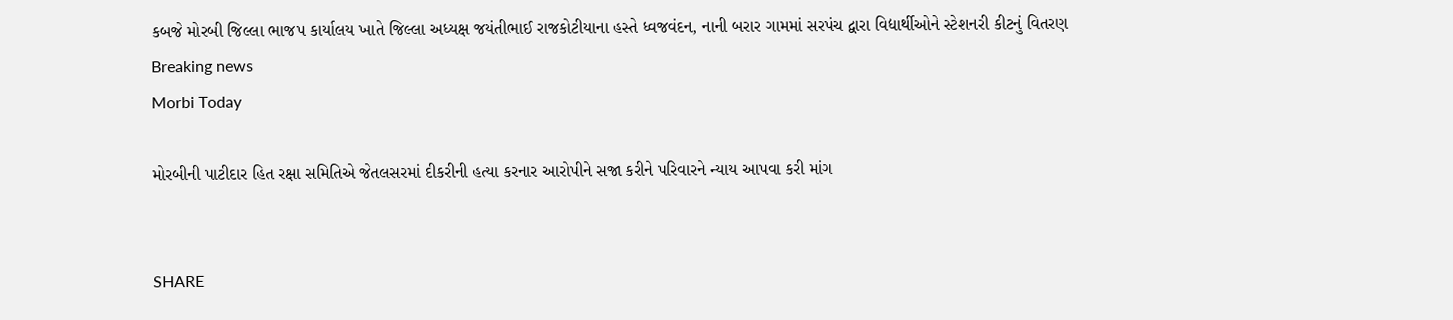કબજે મોરબી જિલ્લા ભાજપ કાર્યાલય ખાતે જિલ્લા અધ્યક્ષ જયંતીભાઈ રાજકોટીયાના હસ્તે ધ્વજવંદન, નાની બરાર ગામમાં સરપંચ દ્વારા વિદ્યાર્થીઓને સ્ટેશનરી કીટનું વિતરણ
Breaking news
Morbi Today

મોરબીની પાટીદાર હિત રક્ષા સમિતિએ જેતલસરમાં દીકરીની હત્યા કરનાર આરોપીને સજા કરીને પરિવારને ન્યાય આપવા કરી માંગ


SHARE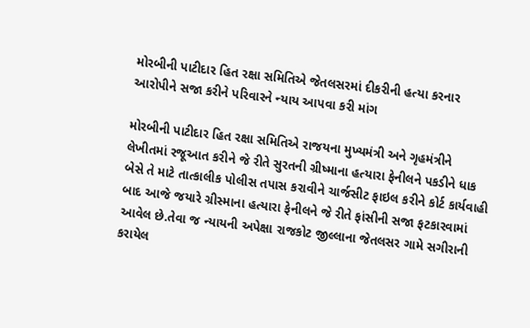મોરબીની પાટીદાર હિત રક્ષા સમિતિએ જેતલસરમાં દીકરીની હત્યા કરનાર આરોપીને સજા કરીને પરિવારને ન્યાય આપવા કરી માંગ

મોરબીની પાટીદાર હિત રક્ષા સમિતિએ રાજયના મુખ્યમંત્રી અને ગૃહમંત્રીને લેખીતમાં રજૂઆત કરીને જે રીતે સુરતની ગ્રીષ્માના હત્યારા ફેનીલને પકડીને ધાક બેસે તે માટે તાત્કાલીક પોલીસ તપાસ કરાવીને ચાર્જસીટ ફાઇલ કરીને કોર્ટ કાર્યવાહી બાદ આજે જયારે ગ્રીસ્માના હત્યારા ફેનીલને જે રીતે ફાંસીની સજા ફટકારવામાં આવેલ છે.તેવા જ ન્યાયની અપેક્ષા રાજકોટ જીલ્લાના જેતલસર ગામે સગીરાની કરાયેલ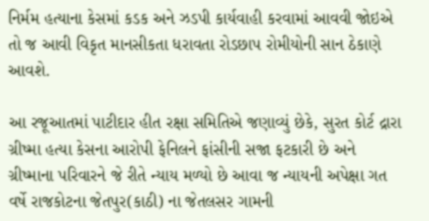નિર્મમ હત્યાના કેસમાં કડક અને ઝડપી કાર્યવાહી કરવામાં આવવી જોઇએ તો જ આવી વિકૃત માનસીકતા ધરાવતા રોડછાપ રોમીયોની સાન ઠેકાણે આવશે.

આ રજૂઆતમાં પાટીદાર હીત રક્ષા સમિતિએ જણાવ્યું છેકે, સુરત કોર્ટ દ્રારા ગ્રીષ્મા હત્યા કેસના આરોપી ફેનિલને ફાંસીની સજા ફટકારી છે અને ગ્રીષ્માના પરિવારને જે રીતે ન્યાય મળ્યો છે આવા જ ન્યાયની અપેક્ષા ગત વર્ષે રાજકોટના જેતપુર(કાઠી) ના જેતલસર ગામની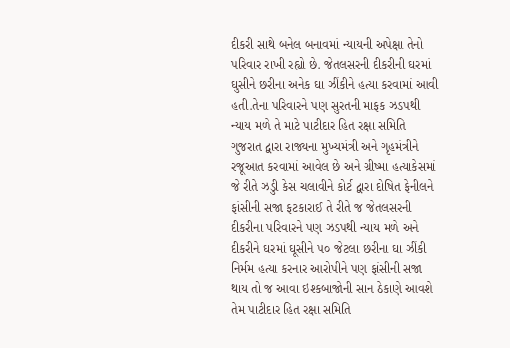દીકરી સાથે બનેલ બનાવમાં ન્યાયની અપેક્ષા તેનો પરિવાર રાખી રહ્યો છે. જેતલસરની દીકરીની ઘરમાં ઘુસીને છરીના અનેક ઘા ઝીંકીને હત્યા કરવામાં આવી હતી.તેના પરિવારને પણ સુરતની માફક ઝડપથી ન્યાય મળે તે માટે પાટીદાર હિત રક્ષા સમિતિ ગુજરાત દ્વારા રાજ્યના મુખ્યમંત્રી અને ગૃહમંત્રીને રજૂઆત કરવામાં આવેલ છે અને ગ્રીષ્મા હત્યાકેસમાં જે રીતે ઝડુી કેસ ચલાવીને કોર્ટ દ્વારા દોષિત ફેનીલને ફાંસીની સજા ફટકારાઈ તે રીતે જ જેતલસરની દીકરીના પરિવારને પણ ઝડપથી ન્યાય મળે અને દીકરીને ઘરમાં ઘૂસીને ૫૦ જેટલા છરીના ઘા ઝીંકી નિર્મમ હત્યા કરનાર આરોપીને પણ ફાંસીની સજા થાય તો જ આવા ઇશ્કબાજોની સાન ઠેકાણે આવશે તેમ પાટીદાર હિત રક્ષા સમિતિ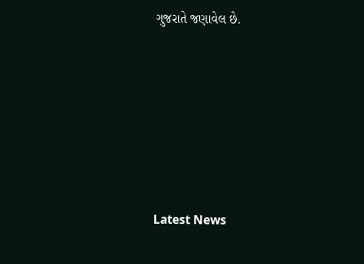ગુજરાતે જણાવેલ છે.






Latest News